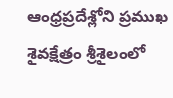ఆంధ్రప్రదేశ్లోని ప్రముఖ శైవక్షేత్రం శ్రీశైలంలో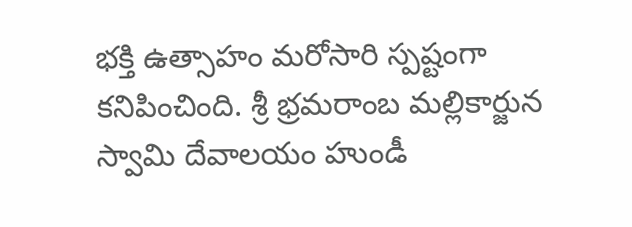భక్తి ఉత్సాహం మరోసారి స్పష్టంగా కనిపించింది. శ్రీ భ్రమరాంబ మల్లికార్జున స్వామి దేవాలయం హుండీ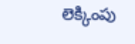లెక్కింపు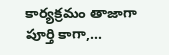కార్యక్రమం తాజాగా పూర్తి కాగా,…